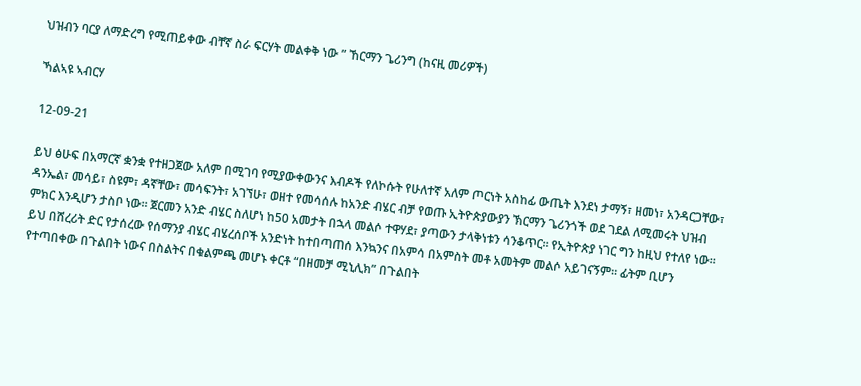ህዝብን ባርያ ለማድረግ የሚጠይቀው ብቸኛ ስራ ፍርሃት መልቀቅ ነው ” ኸርማን ጌሪንግ (ከናዚ መሪዎች)

ኻልኣዩ ኣብርሃ

12-09-21

ይህ ፅሁፍ በአማርኛ ቋንቋ የተዘጋጀው አለም በሚገባ የሚያውቀውንና እብዶች የለኮሱት የሁለተኛ አለም ጦርነት አስከፊ ውጤት እንደነ ታማኝ፣ ዘመነ፣ አንዳርጋቸው፣ ዳንኤል፣ መሳይ፣ ስዩም፣ ዳኛቸው፣ መሳፍንት፣ አገኘሁ፣ ወዘተ የመሳሰሉ ከአንድ ብሄር ብቻ የወጡ ኢትዮጵያውያን ኽርማን ጌሪንጎች ወደ ገደል ለሚመሩት ህዝብ ምክር እንዲሆን ታስቦ ነው። ጀርመን አንድ ብሄር ስለሆነ ከ50 አመታት በኋላ መልሶ ተዋሃደ፣ ያጣውን ታላቅነቱን ሳንቆጥር። የኢትዮጵያ ነገር ግን ከዚህ የተለየ ነው። ይህ በሸረሪት ድር የታሰረው የሰማንያ ብሄር ብሄረሰቦች አንድነት ከተበጣጠሰ እንኳንና በአምሳ በአምስት መቶ አመትም መልሶ አይገናኝም። ፊትም ቢሆን የተጣበቀው በጉልበት ነውና በስልትና በቁልምጫ መሆኑ ቀርቶ “በዘመቻ ሚኒሊክ” በጉልበት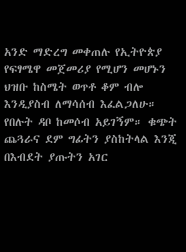አንድ ማድረግ መቀጠሉ የኢትዮጵያ የፍፃሜዋ መጀመሪያ የሚሆን መሆኑን ህዝቡ ከስሜት ወጥቶ ቆም ብሎ እንዲያስብ ለማሳሰብ እፈልጋለሁ። የበሉት ዳቦ ከመሶብ አይገኝም። ቁጭት ጨጓራና ደም ግፊትን ያስከትላል እንጂ በእብደት ያጡትን አገር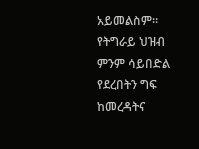አይመልስም።  የትግራይ ህዝብ ምንም ሳይበድል የደረበትን ግፍ ከመረዳትና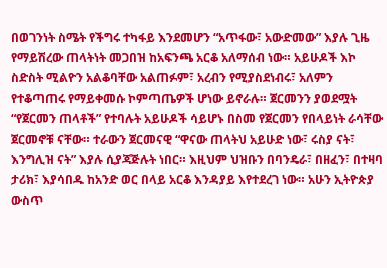በወገንነት ስሜት የችግሩ ተካፋይ እንደመሆን “አጥፋው፣ አውድመው” እያሉ ጊዜ የማይሽረው ጠላትነት መጋበዝ ከአፍንጫ አርቆ አለማሰብ ነው። አይሁዶች እኮ ስድስት ሚልዮን አልቆባቸው አልጠፉም፣ አረብን የሚያስደነብሩ፣ አለምን የተቆጣጠሩ የማይቀመሱ ኮምጣጤዎች ሆነው ይኖራሉ። ጀርመንን ያወደሟት “የጀርመን ጠላቶች” የተባሉት አይሁዶች ሳይሆኑ በስመ የጀርመን የበላይነት ራሳቸው ጀርመኖቹ ናቸው። ተራውን ጀርመናዊ “ዋናው ጠላትህ አይሁድ ነው፣ ሩስያ ናት፣ እንግሊዝ ናት” እያሉ ሲያጃጅሉት ነበር። እዚህም ህዝቡን በባንዴራ፣ በዘፈን፣ በተዛባ ታሪክ፣ እያሳበዱ ከአንድ ወር በላይ አርቆ እንዳያይ እየተደረገ ነው። አሁን ኢትዮጵያ ውስጥ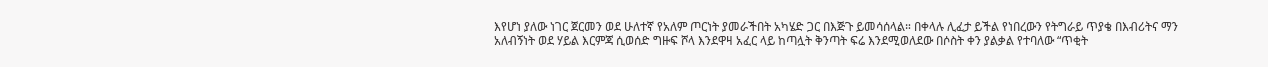እየሆነ ያለው ነገር ጀርመን ወደ ሁለተኛ የአለም ጦርነት ያመራችበት አካሄድ ጋር በእጅጉ ይመሳሰላል። በቀላሉ ሊፈታ ይችል የነበረውን የትግራይ ጥያቄ በእብሪትና ማን አለብኝነት ወደ ሃይል እርምጃ ሲወሰድ ግዙፍ ሾላ እንደዋዛ አፈር ላይ ከጣሏት ቅንጣት ፍሬ እንደሚወለደው በሶስት ቀን ያልቃል የተባለው “ጥቂት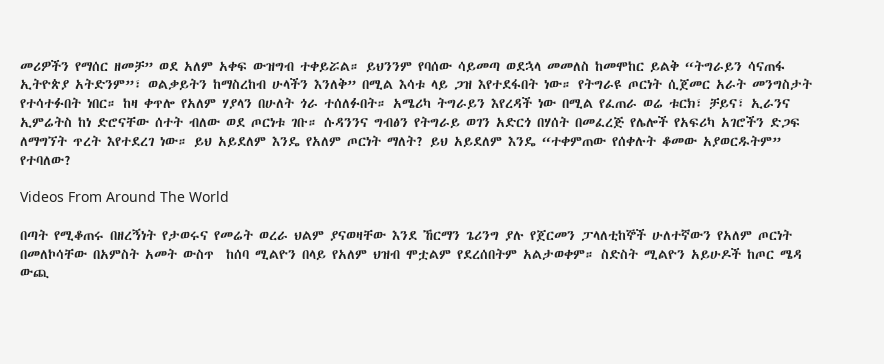መሪዎችን የማሰር ዘመቻ” ወደ አለም አቀፍ ውዝግብ ተቀይሯል። ይህንንም የባሰው ሳይመጣ ወደኋላ መመለስ ከመሞከር ይልቅ “ትግራይን ሳናጠፋ ኢትዮጵያ አትድንም”፣ ወልቃይትን ከማስረከብ ሁላችን እንለቅ” በሚል እሳቱ ላይ ጋዝ እየተደፋበት ነው። የትግራዩ ጦርነት ሲጀመር አራት መንግስታት የተሳተፉበት ነበር። ከዛ ቀጥሎ የአለም ሃያላን በሁለት ጎራ ተሰለፉበት። አሜሪካ ትግራይን እየረዳች ነው በሚል የፈጠራ ወሬ ቱርክ፣ ቻይና፣ ኢራንና ኢምሬትስ ከነ ድሮናቸው ሰተት ብለው ወደ ጦርነቱ ገቡ። ሱዳንንና ግብፅን የትግራይ ወገን አድርጎ በሃሰት በመፈረጅ የሌሎች የአፍሪካ አገሮችን ድጋፍ ለማግኘት ጥረት እየተደረገ ነው። ይህ አይደለም እንዴ የአለም ጦርነት ማለት? ይህ አይደለም እንዴ “ተቀምጠው የሰቀሉት ቆመው አያወርዱትም” የተባለው?

Videos From Around The World

በጣት የሚቆጠሩ በዘረኝነት የታወሩና የመሬት ወረራ ህልም ያናወዛቸው እንደ ኸርማን ጌሪንግ ያሉ የጀርመን ፓላለቲከኞች ሁለተኛውን የአለም ጦርነት በመለኮሳቸው በአምስት አመት ውስጥ  ከሰባ ሚልዮን በላይ የአለም ህዝብ ሞቷልም የደረሰበትም አልታወቀም። ስድስት ሚልዮን አይሁዶች ከጦር ሜዳ ውጪ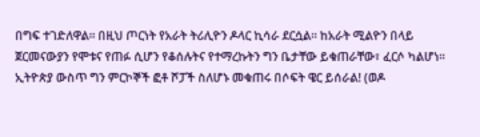በግፍ ተገድለዋል። በዚህ ጦርነት የአራት ትሪሊዮን ዶላር ኪሳራ ደርሷል። ከአራት ሚልዮን በላይ ጀርመናውያን የሞቱና የጠፉ ሲሆን የቆሰሉትና የተማረኩትን ግን ቤታቸው ይቁጠራቸው፣ ፈርሶ ካልሆነ። ኢትዮጵያ ውስጥ ግን ምርኮኞች ፎቶ ሾፓች ስለሆኑ መቁጠሩ በሶፍት ዌር ይሰራል! (ወዶ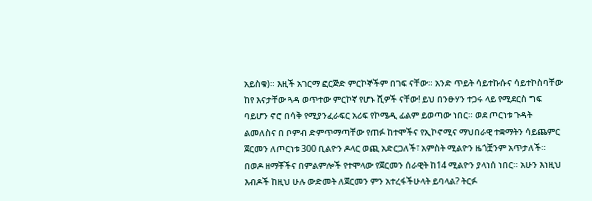አይስቁ)። እዚች አገርማ ፎርጅድ ምርኮኞችም በገፍ ናቸው። አንድ ጥይት ሳይተኩሱና ሳይተኮስባቸው ከየ እናታቸው ጓዳ ወጥተው ምርኮኛ የሆኑ ሺዎች ናቸው! ይህ በንፁሃን ተጋሩ ላይ የሚደርስ ግፍ ባይሆን ኖሮ በሳቅ የሚያንፈራፍር አሪፍ የኮሜዲ ፊልም ይወጣው ነበር። ወደ ጦርነቱ ጉዳት ልመለስና በ ቦምብ ድምጥማጣቸው የጠፉ ከተሞችና የኢኮኖሚና ማህበራዊ ተቋማትን ሳይጨምር ጀርመን ለጦርነቱ 300 ቢልዮን ዶላር ወጪ አድርጋለች፣ አምስት ሚልዮን ዜጎቿንም አጥታለች። በወዶ ዘማቾችና በምልምሎች የተሞላው የጀርመን ሰራዊት ከ14 ሚልዮን ያላነሰ ነበር። አሁን እነዚህ እብዶች ከዚህ ሁሉ ውድመት ለጀርመን ምን አተረፋችሁላት ይባላል? ትርፉ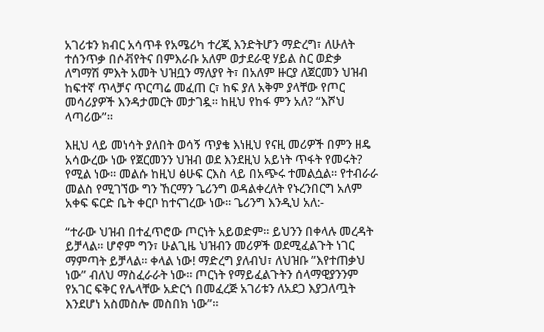አገሪቱን ክብር አሳጥቶ የአሜሪካ ተረጂ እንድትሆን ማድረግ፣ ለሁለት ተሰንጥቃ በሶቭየትና በምእራቡ አለም ወታደራዊ ሃይል ስር ወድቃ ለግማሽ ምእት አመት ህዝቧን ማለያየ ት፣ በአለም ዙርያ ለጀርመን ህዝብ ከፍተኛ ጥላቻና ጥርጣሬ መፈጠ ር፣ ከፍ ያለ አቅም ያላቸው የጦር መሳሪያዎች እንዳታመርት መታገዷ። ከዚህ የከፋ ምን አለ? “እሾህ ላጣሪው”።

እዚህ ላይ መነሳት ያለበት ወሳኝ ጥያቄ እነዚህ የናዚ መሪዎች በምን ዘዴ አሳውረው ነው የጀርመንን ህዝብ ወደ እንደዚህ አይነት ጥፋት የመሩት? የሚል ነው። መልሱ ከዚህ ፅሁፍ ርእስ ላይ በአጭሩ ተመልሷል። የተብራራ መልስ የሚገኘው ግን ኸርማን ጌሪንግ ወዳልቀረለት የኑረንበርግ አለም አቀፍ ፍርድ ቤት ቀርቦ ከተናገረው ነው። ጌሪንግ እንዲህ አለ:-

“ተራው ህዝብ በተፈጥሮው ጦርነት አይወድም። ይህንን በቀላሉ መረዳት ይቻላል። ሆኖም ግን፣ ሁልጊዜ ህዝብን መሪዎች ወደሚፈልጉት ነገር ማምጣት ይቻላል። ቀላል ነው! ማድረግ ያለብህ፣ ለህዝቡ ”እየተጠቃህ ነው” ብለህ ማስፈራራት ነው። ጦርነት የማይፈልጉትን ሰላማዊያንንም የአገር ፍቅር የሌላቸው አድርጎ በመፈረጅ አገሪቱን ለአደጋ እያጋለጧት እንደሆነ አስመስሎ መስበክ ነው”።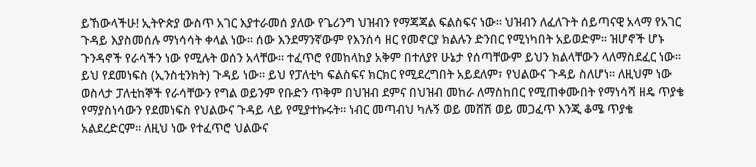ይኸውላችሁ! ኢትዮጵያ ውስጥ አገር እያተራመሰ ያለው የጌሪንግ ህዝብን የማጃጃል ፍልስፍና ነው። ህዝብን ለፈለጉት ሰይጣናዊ አላማ የአገር ጉዳይ እያስመሰሉ ማነሳሳት ቀላል ነው። ሰው እንደማንኛውም የእንሰሳ ዘር የመኖርያ ክልሉን ድንበር የሚነካበት አይወድም። ዝሆኖች ሆኑ ጉንዳኖች የራሳችን ነው የሚሉት ወሰን አላቸው። ተፈጥሮ የመከላከያ አቅም በተለያየ ሁኔታ የሰጣቸውም ይህን ክልላቸውን ላለማስደፈር ነው። ይህ የደመነፍስ (ኢንስቲንክት) ጉዳይ ነው። ይህ የፓለቲካ ፍልስፍና ክርክር የሚደረግበት አይደለም፣ የህልውና ጉዳይ ስለሆነ። ለዚህም ነው ወስላታ ፓለቲከኞች የራሳቸውን የግል ወይንም የቡድን ጥቅም በህዝብ ደምና በህዝብ መከራ ለማስከበር የሚጠቀሙበት የማነሳሻ ዘዴ ጥያቄ የማያስነሳውን የደመነፍስ የህልውና ጉዳይ ላይ የሚያተኩሩት። ነብር መጣብህ ካሉኝ ወይ መሸሽ ወይ መጋፈጥ እንጂ ቆሜ ጥያቄ አልደረድርም። ለዚህ ነው የተፈጥሮ ህልውና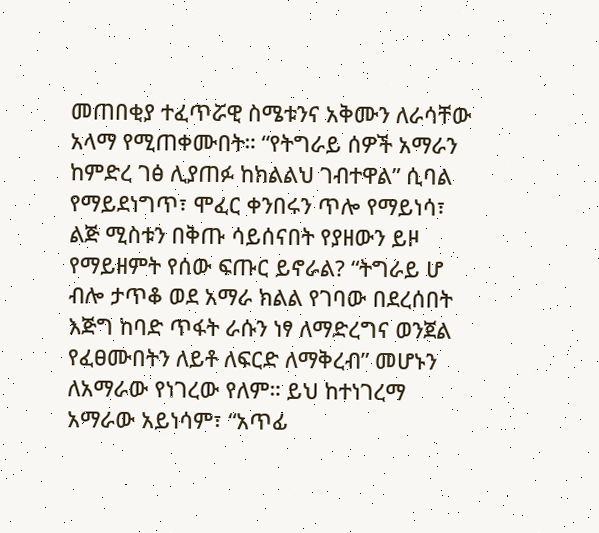መጠበቂያ ተፈጥሯዊ ስሜቱንና አቅሙን ለራሳቸው አላማ የሚጠቀሙበት። “የትግራይ ሰዎች አማራን ከምድረ ገፅ ሊያጠፉ ከክልልህ ገብተዋል” ሲባል የማይደነግጥ፣ ሞፈር ቀንበሩን ጥሎ የማይነሳ፣ ልጅ ሚስቱን በቅጡ ሳይሰናበት የያዘውን ይዞ የማይዘምት የሰው ፍጡር ይኖራል? “ትግራይ ሆ ብሎ ታጥቆ ወደ አማራ ክልል የገባው በደረሰበት እጅግ ከባድ ጥፋት ራሱን ነፃ ለማድረግና ወንጀል የፈፀሙበትን ለይቶ ለፍርድ ለማቅረብ” መሆኑን ለአማራው የነገረው የለም። ይህ ከተነገረማ አማራው አይነሳም፣ “አጥፊ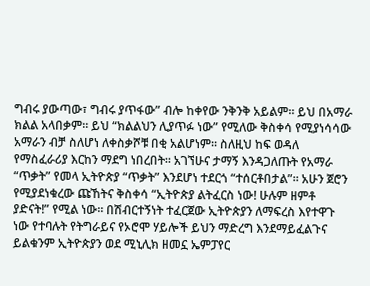ግብሩ ያውጣው፣ ግብሩ ያጥፋው” ብሎ ከቀየው ንቅንቅ አይልም። ይህ በአማራ ክልል አላበቃም። ይህ “ክልልህን ሊያጥፉ ነው” የሚለው ቅስቀሳ የሚያነሳሳው አማራን ብቻ ስለሆነ ለቀስቃሾቹ በቂ አልሆነም። ስለዚህ ከፍ ወዳለ የማስፈራሪያ እርከን ማደግ ነበረበት። አገኘሁና ታማኝ እንዳጋለጡት የአማራ “ጥቃት” የመላ ኢትዮጵያ “ጥቃት” እንደሆነ ተደርጎ “ተሰርቶበታል”። አሁን ጀሮን የሚያደነቁረው ጩኸትና ቅስቀሳ “ኢትዮጵያ ልትፈርስ ነው! ሁሉም ዘምቶ ያድናት!” የሚል ነው። በሽብርተኝነት ተፈርጀው ኢትዮጵያን ለማፍረስ እየተዋጉ ነው የተባሉት የትግራይና የኦሮሞ ሃይሎች ይህን ማድረግ እንደማይፈልጉና ይልቁንም ኢትዮጵያን ወደ ሚኒሊክ ዘመኗ ኤምፓየር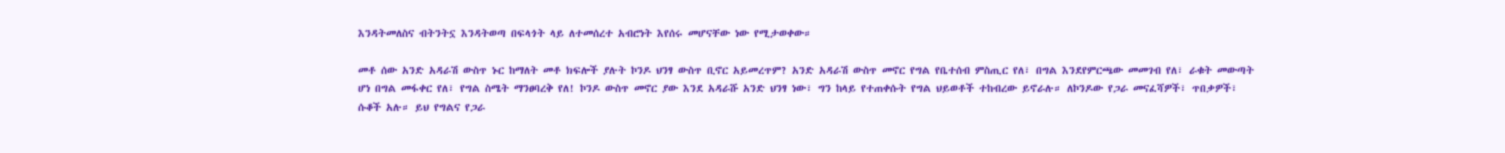እንዳትመለስና ብትንትኗ እንዳትወጣ በፍላጎት ላይ ለተመሰረተ አብሮነት እየሰሩ መሆናቸው ነው የሚታወቀው።

መቶ ሰው አንድ አዳራሽ ውስጥ ኑር ከማለት መቶ ክፍሎች ያሉት ኮንዶ ህንፃ ውስጥ ቢኖር አይመረጥም? አንድ አዳራሽ ውስጥ መኖር የግል የቤተሰብ ምስጢር የለ፣ በግል እንደየምርጫው መመገብ የለ፣ ራቁት መውጣት ሆነ በግል መፋቀር የለ፣ የግል ስሜት ማንፀባረቅ የለ! ኮንዶ ውስጥ መኖር ያው እንደ አዳራሹ አንድ ህንፃ ነው፣ ግን ከላይ የተጠቀሱት የግል ህይወቶች ተከብረው ይኖራሉ። ለኮንዶው የጋራ መናፈሻዎች፣ ጥበቃዎች፣ ሱቆች አሉ። ይህ የግልና የጋራ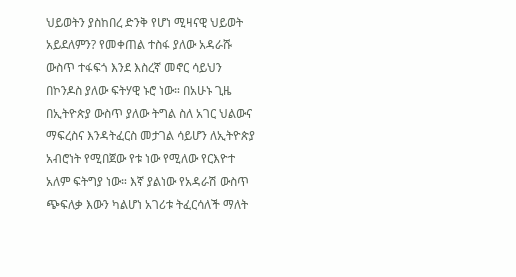ህይወትን ያስከበረ ድንቅ የሆነ ሚዛናዊ ህይወት አይደለምን? የመቀጠል ተስፋ ያለው አዳራሹ ውስጥ ተፋፍጎ እንደ እስረኛ መኖር ሳይህን በኮንዶስ ያለው ፍትሃዊ ኑሮ ነው። በአሁኑ ጊዜ በኢትዮጵያ ውስጥ ያለው ትግል ስለ አገር ህልውና ማፍረስና እንዳትፈርስ መታገል ሳይሆን ለኢትዮጵያ አብሮነት የሚበጀው የቱ ነው የሚለው የርእዮተ አለም ፍትግያ ነው። እኛ ያልነው የአዳራሽ ውስጥ ጭፍለቃ እውን ካልሆነ አገሪቱ ትፈርሳለች ማለት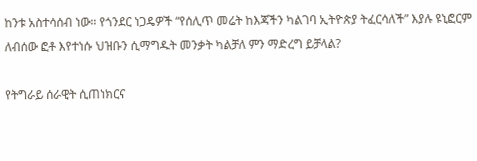ከንቱ አስተሳሰብ ነው። የጎንደር ነጋዴዎች “የሰሊጥ መሬት ከእጃችን ካልገባ ኢትዮጵያ ትፈርሳለች” እያሉ ዩኒፎርም ለብሰው ፎቶ እየተነሱ ህዝቡን ሲማግዱት መንቃት ካልቻለ ምን ማድረግ ይቻላል?

የትግራይ ሰራዊት ሲጠነክርና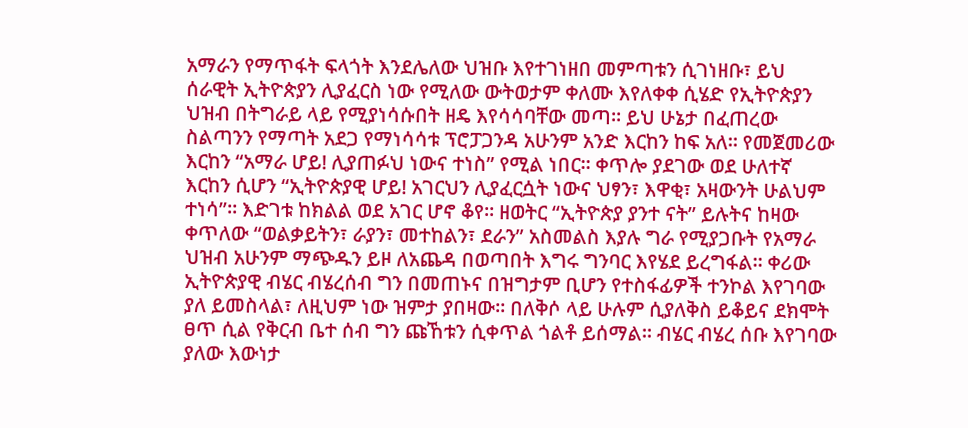አማራን የማጥፋት ፍላጎት እንደሌለው ህዝቡ እየተገነዘበ መምጣቱን ሲገነዘቡ፣ ይህ ሰራዊት ኢትዮጵያን ሊያፈርስ ነው የሚለው ውትወታም ቀለሙ እየለቀቀ ሲሄድ የኢትዮጵያን ህዝብ በትግራይ ላይ የሚያነሳሱበት ዘዴ እየሳሳባቸው መጣ። ይህ ሁኔታ በፈጠረው ስልጣንን የማጣት አደጋ የማነሳሳቱ ፕሮፓጋንዳ አሁንም አንድ እርከን ከፍ አለ። የመጀመሪው እርከን “አማራ ሆይ! ሊያጠፉህ ነውና ተነስ” የሚል ነበር። ቀጥሎ ያደገው ወደ ሁለተኛ እርከን ሲሆን “ኢትዮጵያዊ ሆይ! አገርህን ሊያፈርሷት ነውና ህፃን፣ እዋቂ፣ አዛውንት ሁልህም ተነሳ”። እድገቱ ከክልል ወደ አገር ሆኖ ቆየ። ዘወትር “ኢትዮጵያ ያንተ ናት” ይሉትና ከዛው ቀጥለው “ወልቃይትን፣ ራያን፣ መተከልን፣ ደራን” አስመልስ እያሉ ግራ የሚያጋቡት የአማራ ህዝብ አሁንም ማጭዱን ይዞ ለአጨዳ በወጣበት እግሩ ግንባር እየሄደ ይረግፋል። ቀሪው ኢትዮጵያዊ ብሄር ብሄረሰብ ግን በመጠኑና በዝግታም ቢሆን የተስፋፊዎች ተንኮል እየገባው ያለ ይመስላል፣ ለዚህም ነው ዝምታ ያበዛው። በለቅሶ ላይ ሁሉም ሲያለቅስ ይቆይና ደክሞት ፀጥ ሲል የቅርብ ቤተ ሰብ ግን ጩኸቱን ሲቀጥል ጎልቶ ይሰማል። ብሄር ብሄረ ሰቡ እየገባው ያለው እውነታ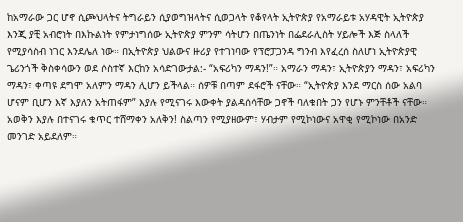ከአማራው ጋር ሆኖ ሲጮህላትና ትግራይን ሲያወግዝላትና ሲወጋላት የቆየላት ኢትዮጵያ የአማራይቱ አሃዳዊት ኢትዮጵያ እንጂ ያቺ አብሮነት በእኩልነት የምታነግሰው ኢትዮጵያ ምንም ሳትሆን በጤንነት በፌደራሊስት ሃይሎች እጅ ስላለች የሚያሳስብ ነገር እንደሌለ ነው። በኢትዮጵያ ህልውና ዙሪያ የተገነባው የፕሮፓጋንዳ ግንብ እየፈረሰ ስለሆነ ኢትዮጵያዊ ጌሪንጎች ቅስቀሳውን ወደ ሶስተኛ እርከን አሳድገውታል:- “አፍሪካን ማዳን!”። አማራን ማዳን፣ ኢትዮጵያን ማዳን፣ አፍሪካን ማዳን፣ ቀጣዩ ደግሞ አለምን ማዳን ሊሆን ይችላል። ሰዎቹ በጣም ደፋሮች ናቸው። “ኢትዮጵያ እንደ ማርስ ሰው አልባ ሆናም ቢሆን እኛ እያለን አትጠፋም” እያሉ የሚናገሩ እውቀት ያልዳሰሳቸው ጋኖች ባለቁበት ጋን የሆኑ ምንቸቶች ናቸው። አወቅን እያሉ በተናገሩ ቁጥር ተሸማቀን አለቅን! ስልጣን የሚያዘውም፣ ሃብታም የሚኮነውና አዋቂ የሚኮነው በአንድ መንገድ አይደለም።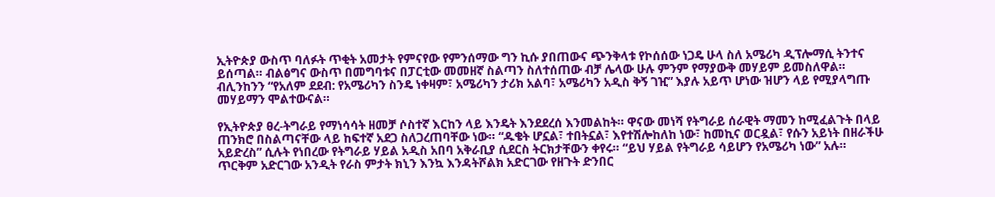ኢትዮጵያ ውስጥ ባለፉት ጥቂት አመታት የምናየው የምንሰማው ግን ኪሱ ያበጠውና ጭንቅላቱ የኮሰሰው ነጋዴ ሁላ ስለ አሜሪካ ዲፕሎማሲ ትንተና ይሰጣል። ብልፅግና ውስጥ በመግባቱና በፓርቲው መመዘኛ ስልጣን ስለተሰጠው ብቻ ሌላው ሁሉ ምንም የማያውቅ መሃይም ይመስለዋል። ብሊንከንን “የአለም ደደብ: የአሜሪካን ስንዴ ነቀዛም፣ አሜሪካን ታሪክ አልባ፣ አሜሪካን አዲስ ቅኝ ገዢ” እያሉ አይጥ ሆነው ዝሆን ላይ የሚያላግጡ መሃይማን ሞልተውናል።

የኢትዮጵያ ፀረ-ትግራይ የማነሳሳት ዘመቻ ሶስተኛ እርከን ላይ እንዴት እንደደረሰ እንመልከት። ዋናው መነሻ የትግራይ ሰራዊት ማመን ከሚፈልጉት በላይ ጠንክሮ በስልጣናቸው ላይ ከፍተኛ አደጋ ስለጋረጠባቸው ነው። “ዱቄት ሆኗል፣ ተበትኗል፣ እየተሽሎከለከ ነው፣ ከመኪና ወርዷል፣ የሱን አይነት በዘራችሁ አይድረስ” ሲሉት የነበረው የትግራይ ሃይል አዲስ አበባ አቅራቢያ ሲደርስ ትርክታቸውን ቀየሩ። “ይህ ሃይል የትግራይ ሳይሆን የአሜሪካ ነው” አሉ። ጥርቅም አድርገው አንዲት የራስ ምታት ክኒን እንኳ እንዳትሾልክ አድርገው የዘጉት ድንበር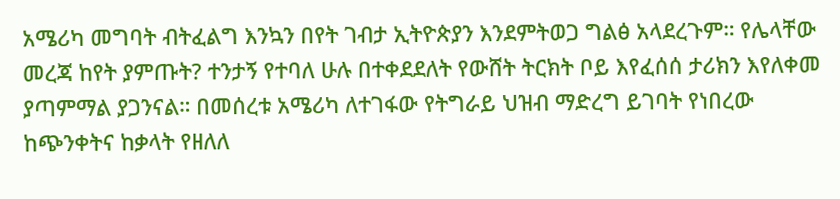አሜሪካ መግባት ብትፈልግ እንኳን በየት ገብታ ኢትዮጵያን እንደምትወጋ ግልፅ አላደረጉም። የሌላቸው መረጃ ከየት ያምጡት? ተንታኝ የተባለ ሁሉ በተቀደደለት የውሸት ትርክት ቦይ እየፈሰሰ ታሪክን እየለቀመ ያጣምማል ያጋንናል። በመሰረቱ አሜሪካ ለተገፋው የትግራይ ህዝብ ማድረግ ይገባት የነበረው ከጭንቀትና ከቃላት የዘለለ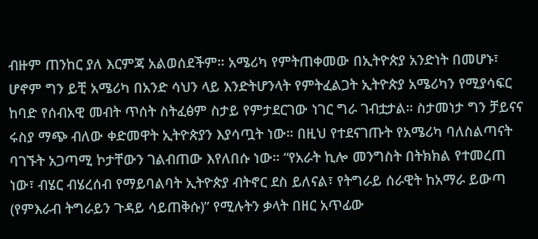ብዙም ጠንከር ያለ እርምጃ አልወሰደችም። አሜሪካ የምትጠቀመው በኢትዮጵያ አንድነት በመሆኑ፣ ሆኖም ግን ይቺ አሜሪካ በአንድ ሳህን ላይ እንድትሆንላት የምትፈልጋት ኢትዮጵያ አሜሪካን የሚያሳፍር ከባድ የሰብአዊ መብት ጥሰት ስትፈፅም ስታይ የምታደርገው ነገር ግራ ገብቷታል። ስታመነታ ግን ቻይናና ሩስያ ማጭ ብለው ቀድመዋት ኢትዮጵያን እያሳጧት ነው። በዚህ የተደናገጡት የአሜሪካ ባለስልጣናት ባገኙት አጋጣሚ ኮታቸውን ገልብጠው እየለበሱ ነው። “የአራት ኪሎ መንግስት በትክክል የተመረጠ ነው፣ ብሄር ብሄረሰብ የማይባልባት ኢትዮጵያ ብትኖር ደስ ይለናል፣ የትግራይ ሰራዊት ከአማራ ይውጣ (የምእራብ ትግራይን ጉዳይ ሳይጠቅሱ)” የሚሉትን ቃላት በዘር አጥፊው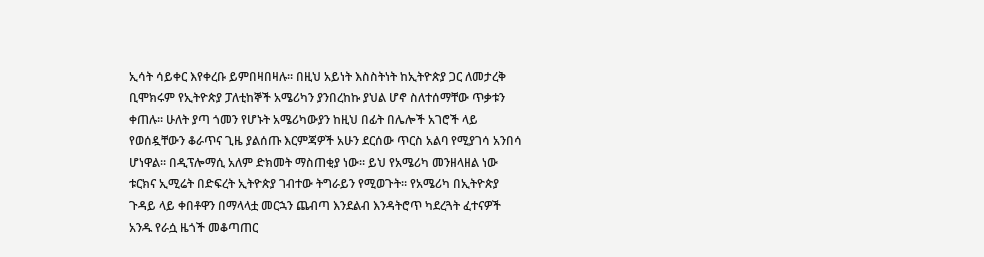ኢሳት ሳይቀር እየቀረቡ ይምበዛበዛሉ። በዚህ አይነት እስስትነት ከኢትዮጵያ ጋር ለመታረቅ ቢሞክሩም የኢትዮጵያ ፓለቲከኞች አሜሪካን ያንበረከኩ ያህል ሆኖ ስለተሰማቸው ጥቃቱን ቀጠሉ። ሁለት ያጣ ጎመን የሆኑት አሜሪካውያን ከዚህ በፊት በሌሎች አገሮች ላይ የወሰዷቸውን ቆራጥና ጊዜ ያልሰጡ እርምጃዎች አሁን ደርሰው ጥርስ አልባ የሚያገሳ አንበሳ ሆነዋል። በዲፕሎማሲ አለም ድክመት ማስጠቂያ ነው። ይህ የአሜሪካ መንዘላዘል ነው ቱርክና ኢሚሬት በድፍረት ኢትዮጵያ ገብተው ትግራይን የሚወጉት። የአሜሪካ በኢትዮጵያ ጉዳይ ላይ ቀበቶዋን በማላላቷ መርኋን ጨብጣ እንደልብ እንዳትሮጥ ካደረጓት ፈተናዎች አንዱ የራሷ ዜጎች መቆጣጠር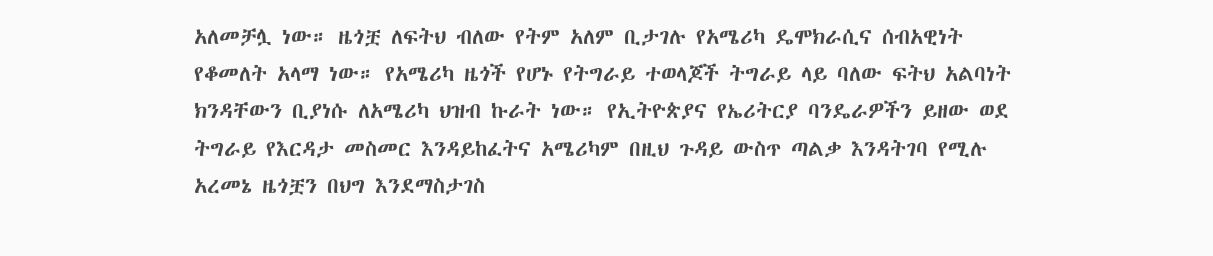አለመቻሏ ነው። ዜጎቿ ለፍትህ ብለው የትም አለም ቢታገሉ የአሜሪካ ዴሞክራሲና ሰብአዊነት የቆመለት አላማ ነው። የአሜሪካ ዜጎች የሆኑ የትግራይ ተወላጆች ትግራይ ላይ ባለው ፍትህ አልባነት ክንዳቸውን ቢያነሱ ለአሜሪካ ህዝብ ኩራት ነው። የኢትዮጵያና የኤሪትርያ ባንዴራዎችን ይዘው ወደ ትግራይ የእርዳታ መስመር እንዳይከፈትና አሜሪካም በዚህ ጉዳይ ውስጥ ጣልቃ እንዳትገባ የሚሉ አረመኔ ዜጎቿን በህግ እንደማስታገስ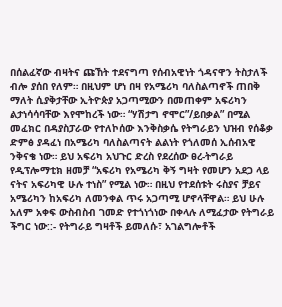በሰልፈኛው ብዛትና ጩኸት ተደናግጣ የሰብአዊነት ጎዳናዋን ትስታለች ብሎ ያሰበ የለም። በዚህም ሆነ በዛ የአሜሪካ ባለስልጣኖች ጠበቅ ማለት ሲያቅታቸው ኢትዮጵያ አጋጣሚውን በመጠቀም አፍሪካን ልታነሳሳባቸው እየሞከረች ነው። “ሃሽታግ ኖሞር”/ይበቃል” በሚል መፈክር በዳያስፓራው የተለኮሰው እንቅስቃሴ የትግራይን ህዝብ የሰቆቃ ድምፅ ያዳፈነ በአሜሪካ ባለስልጣናት ልልነት የጎለመሰ ኢሰብአዊ ንቅናቄ ነው። ይህ አፍሪካ አህጉር ድረስ የደረሰው ፀረ-ትግራይ የዲፕሎማቲክ ዘመቻ “አፍሪካ የአሜሪካ ቅኝ ግዛት የመሆን አደጋ ላይ ናትና አፍሪካዊ ሁሉ ተነስ” የሚል ነው። በዚህ የተደሰቱት ሩስያና ቻይና አሜሪካን ከአፍሪካ ለመንቀል ጥሩ አጋጣሚ ሆኖላቸዋል። ይህ ሁሉ አለም አቀፍ ውስብስብ ገመድ የተጎነጎነው በቀላሉ ለሚፈታው የትግራይ ችግር ነው::- የትግራይ ግዛቶች ይመለሱ፣ አገልግሎቶች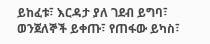ይከፈቱ፣ እርዳታ ያለ ገደብ ይግባ፣ ወንጀለኞች ይቀጡ፣ የጠፋው ይካስ፣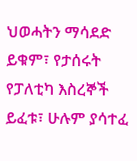ህወሓትን ማሳደድ ይቁም፣ የታሰሩት የፓለቲካ እስረኞች ይፈቱ፣ ሁሉም ያሳተፈ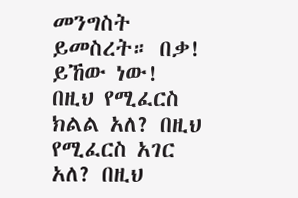መንግስት ይመስረት። በቃ! ይኸው ነው! በዚህ የሚፈርስ ክልል አለ? በዚህ የሚፈርስ አገር አለ? በዚህ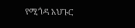የሚጎዳ አህጉር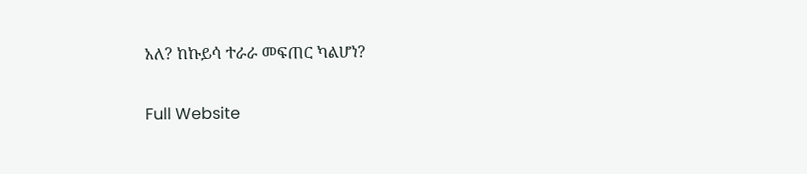አለ? ከኩይሳ ተራራ መፍጠር ካልሆነ?

Full Website